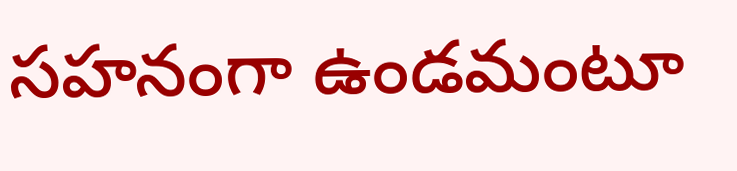సహనంగా ఉండమంటూ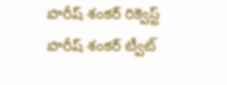హరీష్ శంకర్ రిక్వెస్ట్
హరీష్ శంకర్ ట్వీట్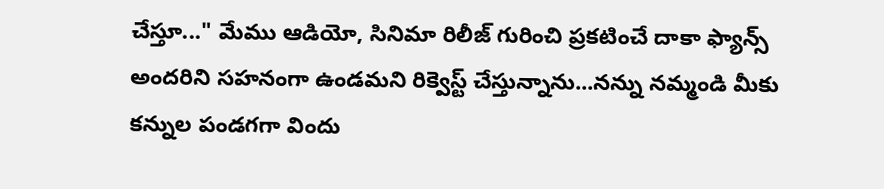చేస్తూ..." మేము ఆడియో, సినిమా రిలీజ్ గురించి ప్రకటించే దాకా ఫ్యాన్స్ అందరిని సహనంగా ఉండమని రిక్వెస్ట్ చేస్తున్నాను...నన్ను నమ్మండి మీకు కన్నుల పండగగా విందు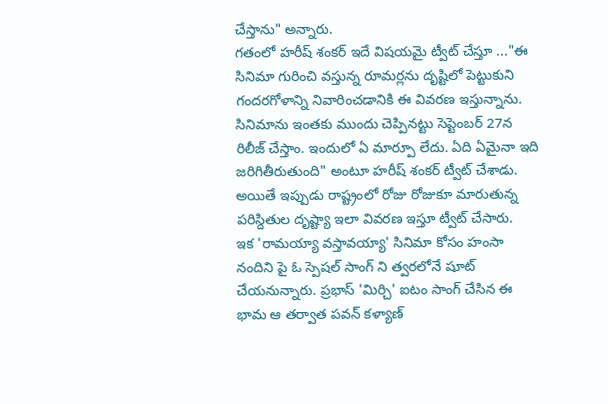చేస్తాను" అన్నారు.
గతంలో హరీష్ శంకర్ ఇదే విషయమై ట్వీట్ చేస్తూ ..."ఈ సినిమా గురించి వస్తున్న రూమర్లను దృష్టిలో పెట్టుకుని గందరగోళాన్ని నివారించడానికి ఈ వివరణ ఇస్తున్నాను. సినిమాను ఇంతకు ముందు చెప్పినట్టు సెప్టెంబర్ 27న రిలీజ్ చేస్తాం. ఇందులో ఏ మార్పూ లేదు. ఏది ఏమైనా ఇది జరిగితీరుతుంది" అంటూ హరీష్ శంకర్ ట్వీట్ చేశాడు. అయితే ఇప్పుడు రాష్ట్రంలో రోజు రోజుకూ మారుతున్న పరిస్దితుల దృష్ట్యా ఇలా వివరణ ఇస్తూ ట్వీట్ చేసారు.
ఇక 'రామయ్యా వస్తావయ్యా' సినిమా కోసం హంసా నందిని పై ఓ స్పెషల్ సాంగ్ ని త్వరలోనే షూట్ చేయనున్నారు. ప్రభాస్ 'మిర్చి' ఐటం సాంగ్ చేసిన ఈ భామ ఆ తర్వాత పవన్ కళ్యాణ్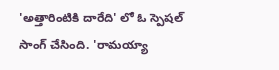'అత్తారింటికి దారేది' లో ఓ స్పెషల్ సాంగ్ చేసింది. 'రామయ్యా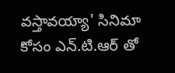వస్తావయ్యా' సినిమా కోసం ఎన్.టి.ఆర్ తో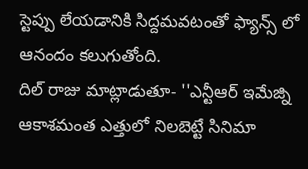స్టెప్పు లేయడానికి సిద్దమవటంతో ఫ్యాన్స్ లో ఆనందం కలుగుతోంది.
దిల్ రాజు మాట్లాడుతూ- ''ఎన్టీఆర్ ఇమేజ్ని ఆకాశమంత ఎత్తులో నిలబెట్టే సినిమా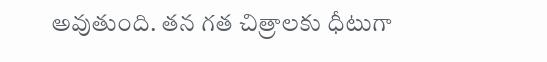అవుతుంది. తన గత చిత్రాలకు ధీటుగా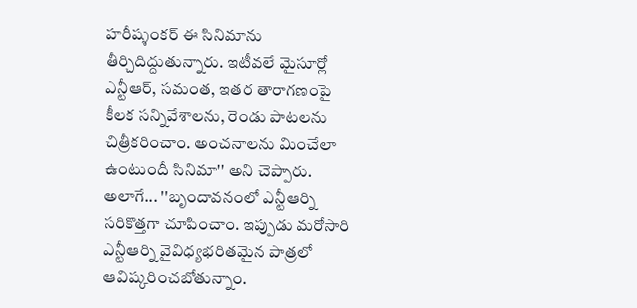హరీష్శంకర్ ఈ సినిమాను తీర్చిదిద్దుతున్నారు. ఇటీవలే మైసూర్లో ఎన్టీఆర్, సమంత, ఇతర తారాగణంపై కీలక సన్నివేశాలను, రెండు పాటలను చిత్రీకరించాం. అంచనాలను మించేలా ఉంటుందీ సినిమా'' అని చెప్పారు. అలాగే... ''బృందావనంలో ఎన్టీఆర్ని సరికొత్తగా చూపించాం. ఇప్పుడు మరోసారి ఎన్టీఆర్ని వైవిధ్యభరితమైన పాత్రలో ఆవిష్కరించబోతున్నాం.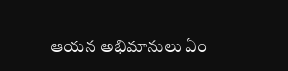ఆయన అభిమానులు ఏం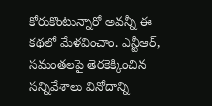కోరుకొంటున్నారో అవన్నీ ఈ కథలో మేళవించాం. ఎన్టీఆర్, సమంతలపై తెరకెక్కించిన సన్నివేశాలు వినోదాన్ని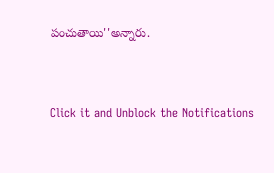పంచుతాయి''అన్నారు.


Click it and Unblock the Notifications